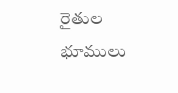రైతుల భూములు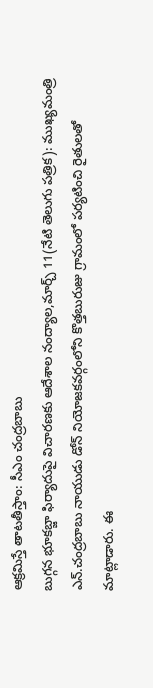ఆక్రమిస్తే తాటతీస్తాం: సీఎం చంద్రబాబు
బుగ్గన భూకబ్జా ఫిర్యాదుపై విచారణకు ఆదేశాల నంద్యాల,మార్చ్ 11(నేటి తెలుగు పత్రిక): ముఖ్యమంత్రి ఎన్.చంద్రబాబు నాయుడు డోన్ నియోజకవర్గంలోని కొత్తబురుజు గ్రామంలో పర్యటించి రైతులతో మాట్లాడారు. ఈ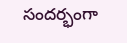సందర్భంగా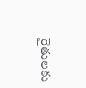రైతులకు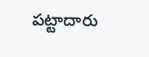పట్టాదారు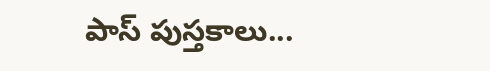పాస్ పుస్తకాలు...